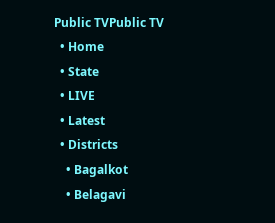Public TVPublic TV
  • Home
  • State
  • LIVE
  • Latest
  • Districts
    • Bagalkot
    • Belagavi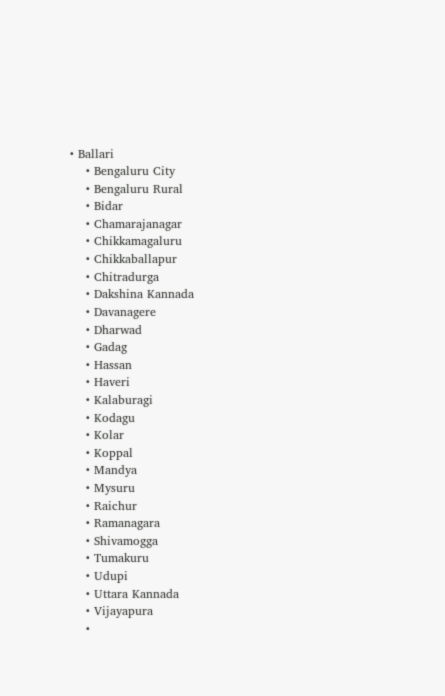• Ballari
    • Bengaluru City
    • Bengaluru Rural
    • Bidar
    • Chamarajanagar
    • Chikkamagaluru
    • Chikkaballapur
    • Chitradurga
    • Dakshina Kannada
    • Davanagere
    • Dharwad
    • Gadag
    • Hassan
    • Haveri
    • Kalaburagi
    • Kodagu
    • Kolar
    • Koppal
    • Mandya
    • Mysuru
    • Raichur
    • Ramanagara
    • Shivamogga
    • Tumakuru
    • Udupi
    • Uttara Kannada
    • Vijayapura
    •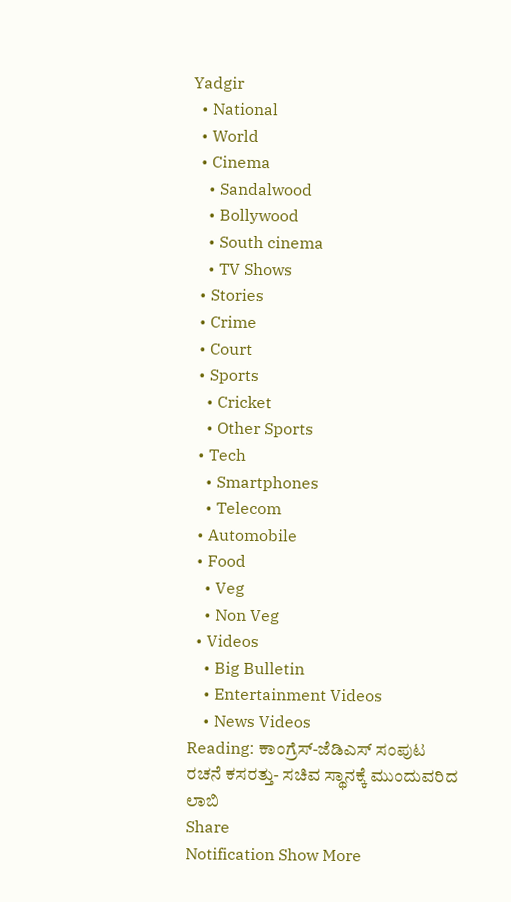Yadgir
  • National
  • World
  • Cinema
    • Sandalwood
    • Bollywood
    • South cinema
    • TV Shows
  • Stories
  • Crime
  • Court
  • Sports
    • Cricket
    • Other Sports
  • Tech
    • Smartphones
    • Telecom
  • Automobile
  • Food
    • Veg
    • Non Veg
  • Videos
    • Big Bulletin
    • Entertainment Videos
    • News Videos
Reading: ಕಾಂಗ್ರೆಸ್-ಜೆಡಿಎಸ್ ಸಂಪುಟ ರಚನೆ ಕಸರತ್ತು- ಸಚಿವ ಸ್ಥಾನಕ್ಕೆ ಮುಂದುವರಿದ ಲಾಬಿ
Share
Notification Show More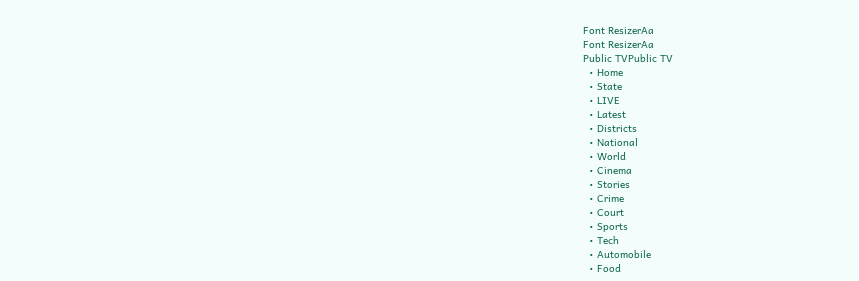Font ResizerAa
Font ResizerAa
Public TVPublic TV
  • Home
  • State
  • LIVE
  • Latest
  • Districts
  • National
  • World
  • Cinema
  • Stories
  • Crime
  • Court
  • Sports
  • Tech
  • Automobile
  • Food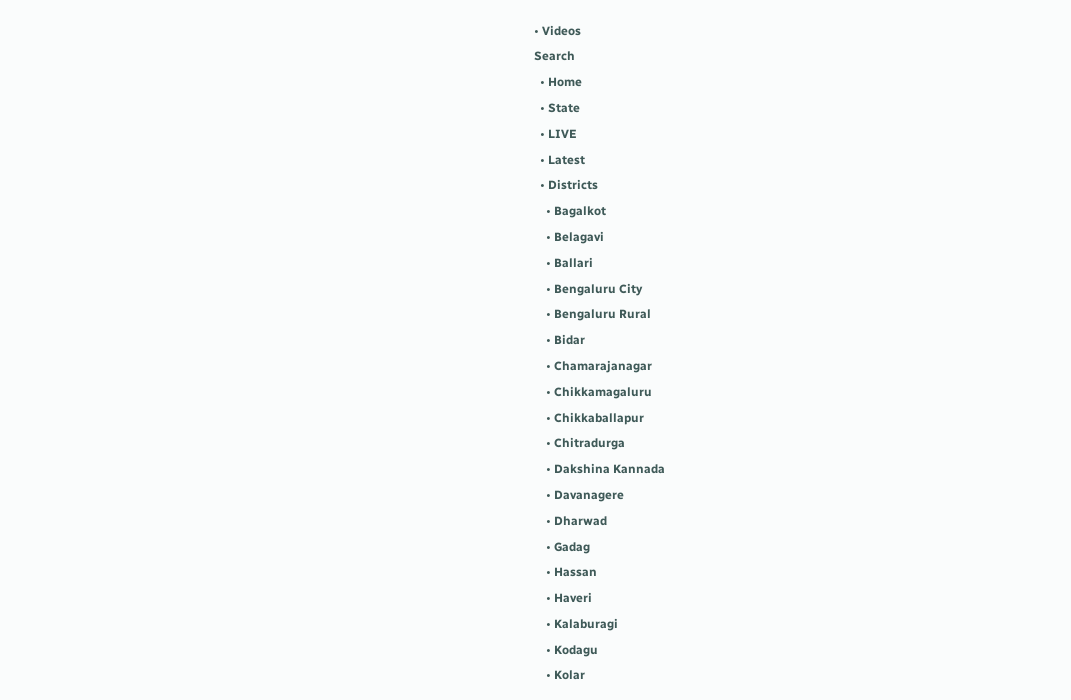• Videos
Search
  • Home
  • State
  • LIVE
  • Latest
  • Districts
    • Bagalkot
    • Belagavi
    • Ballari
    • Bengaluru City
    • Bengaluru Rural
    • Bidar
    • Chamarajanagar
    • Chikkamagaluru
    • Chikkaballapur
    • Chitradurga
    • Dakshina Kannada
    • Davanagere
    • Dharwad
    • Gadag
    • Hassan
    • Haveri
    • Kalaburagi
    • Kodagu
    • Kolar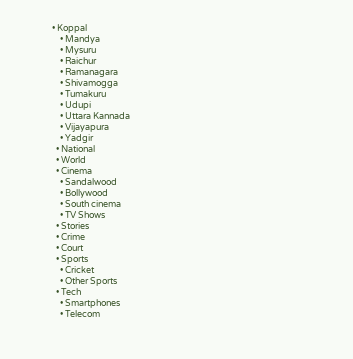• Koppal
    • Mandya
    • Mysuru
    • Raichur
    • Ramanagara
    • Shivamogga
    • Tumakuru
    • Udupi
    • Uttara Kannada
    • Vijayapura
    • Yadgir
  • National
  • World
  • Cinema
    • Sandalwood
    • Bollywood
    • South cinema
    • TV Shows
  • Stories
  • Crime
  • Court
  • Sports
    • Cricket
    • Other Sports
  • Tech
    • Smartphones
    • Telecom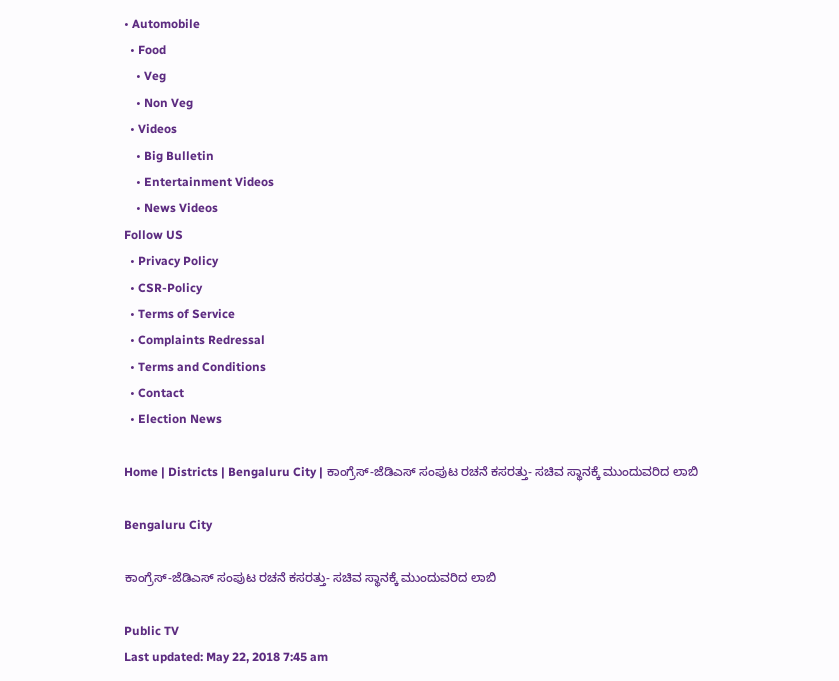• Automobile
  • Food
    • Veg
    • Non Veg
  • Videos
    • Big Bulletin
    • Entertainment Videos
    • News Videos
Follow US
  • Privacy Policy
  • CSR-Policy
  • Terms of Service
  • Complaints Redressal
  • Terms and Conditions
  • Contact
  • Election News

Home | Districts | Bengaluru City | ಕಾಂಗ್ರೆಸ್-ಜೆಡಿಎಸ್ ಸಂಪುಟ ರಚನೆ ಕಸರತ್ತು- ಸಚಿವ ಸ್ಥಾನಕ್ಕೆ ಮುಂದುವರಿದ ಲಾಬಿ

Bengaluru City

ಕಾಂಗ್ರೆಸ್-ಜೆಡಿಎಸ್ ಸಂಪುಟ ರಚನೆ ಕಸರತ್ತು- ಸಚಿವ ಸ್ಥಾನಕ್ಕೆ ಮುಂದುವರಿದ ಲಾಬಿ

Public TV
Last updated: May 22, 2018 7:45 am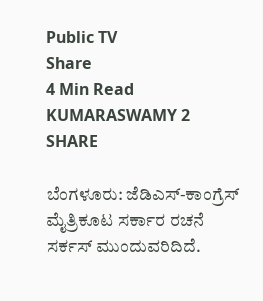Public TV
Share
4 Min Read
KUMARASWAMY 2
SHARE

ಬೆಂಗಳೂರು: ಜೆಡಿಎಸ್-ಕಾಂಗ್ರೆಸ್ ಮೈತ್ರಿಕೂಟ ಸರ್ಕಾರ ರಚನೆ ಸರ್ಕಸ್ ಮುಂದುವರಿದಿದೆ.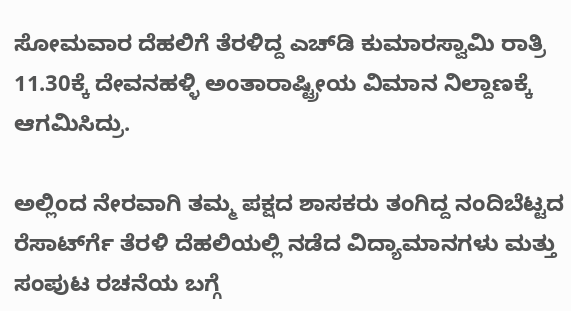ಸೋಮವಾರ ದೆಹಲಿಗೆ ತೆರಳಿದ್ದ ಎಚ್‍ಡಿ ಕುಮಾರಸ್ವಾಮಿ ರಾತ್ರಿ 11.30ಕ್ಕೆ ದೇವನಹಳ್ಳಿ ಅಂತಾರಾಷ್ಟ್ರೀಯ ವಿಮಾನ ನಿಲ್ದಾಣಕ್ಕೆ ಆಗಮಿಸಿದ್ರು.

ಅಲ್ಲಿಂದ ನೇರವಾಗಿ ತಮ್ಮ ಪಕ್ಷದ ಶಾಸಕರು ತಂಗಿದ್ದ ನಂದಿಬೆಟ್ಟದ ರೆಸಾರ್ಟ್‍ಗೆ ತೆರಳಿ ದೆಹಲಿಯಲ್ಲಿ ನಡೆದ ವಿದ್ಯಾಮಾನಗಳು ಮತ್ತು ಸಂಪುಟ ರಚನೆಯ ಬಗ್ಗೆ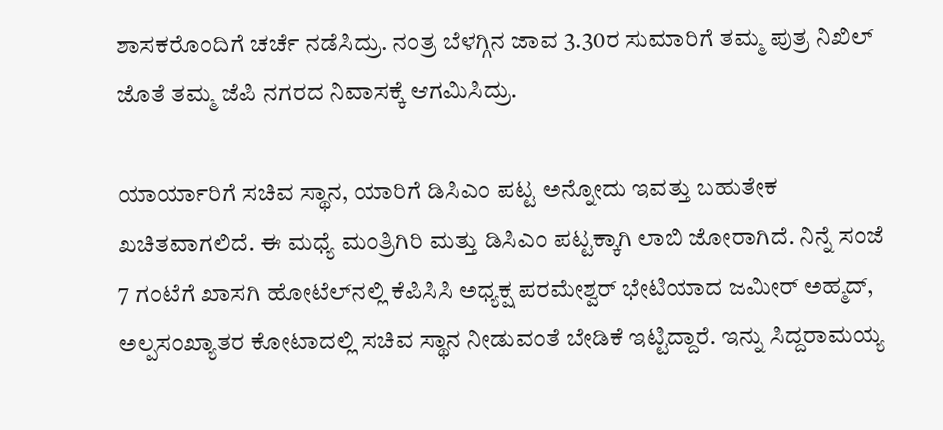ಶಾಸಕರೊಂದಿಗೆ ಚರ್ಚೆ ನಡೆಸಿದ್ರು. ನಂತ್ರ ಬೆಳಗ್ಗಿನ ಜಾವ 3.30ರ ಸುಮಾರಿಗೆ ತಮ್ಮ ಪುತ್ರ ನಿಖಿಲ್ ಜೊತೆ ತಮ್ಮ ಜೆಪಿ ನಗರದ ನಿವಾಸಕ್ಕೆ ಆಗಮಿಸಿದ್ರು.

ಯಾರ್ಯಾರಿಗೆ ಸಚಿವ ಸ್ಥಾನ, ಯಾರಿಗೆ ಡಿಸಿಎಂ ಪಟ್ಟ ಅನ್ನೋದು ಇವತ್ತು ಬಹುತೇಕ ಖಚಿತವಾಗಲಿದೆ. ಈ ಮಧ್ಯೆ ಮಂತ್ರಿಗಿರಿ ಮತ್ತು ಡಿಸಿಎಂ ಪಟ್ಟಕ್ಕಾಗಿ ಲಾಬಿ ಜೋರಾಗಿದೆ. ನಿನ್ನೆ ಸಂಜೆ 7 ಗಂಟೆಗೆ ಖಾಸಗಿ ಹೋಟೆಲ್‍ನಲ್ಲಿ ಕೆಪಿಸಿಸಿ ಅಧ್ಯಕ್ಷ ಪರಮೇಶ್ವರ್ ಭೇಟಿಯಾದ ಜಮೀರ್ ಅಹ್ಮದ್, ಅಲ್ಪಸಂಖ್ಯಾತರ ಕೋಟಾದಲ್ಲಿ ಸಚಿವ ಸ್ಥಾನ ನೀಡುವಂತೆ ಬೇಡಿಕೆ ಇಟ್ಟಿದ್ದಾರೆ. ಇನ್ನು ಸಿದ್ದರಾಮಯ್ಯ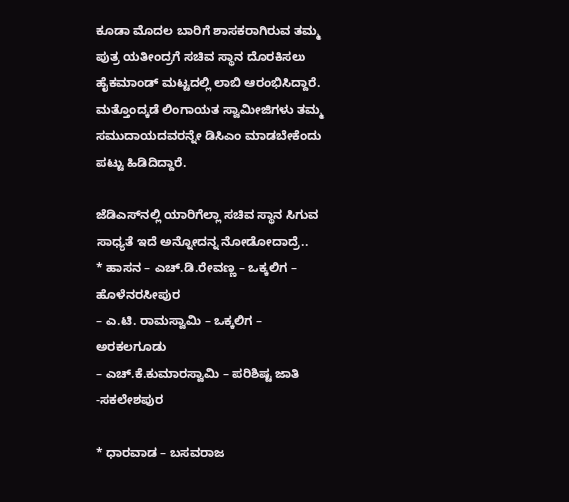ಕೂಡಾ ಮೊದಲ ಬಾರಿಗೆ ಶಾಸಕರಾಗಿರುವ ತಮ್ಮ ಪುತ್ರ ಯತೀಂದ್ರಗೆ ಸಚಿವ ಸ್ಥಾನ ದೊರಕಿಸಲು ಹೈಕಮಾಂಡ್ ಮಟ್ಟದಲ್ಲಿ ಲಾಬಿ ಆರಂಭಿಸಿದ್ದಾರೆ. ಮತ್ತೊಂದ್ಕಡೆ ಲಿಂಗಾಯತ ಸ್ವಾಮೀಜಿಗಳು ತಮ್ಮ ಸಮುದಾಯದವರನ್ನೇ ಡಿಸಿಎಂ ಮಾಡಬೇಕೆಂದು ಪಟ್ಟು ಹಿಡಿದಿದ್ದಾರೆ.

ಜೆಡಿಎಸ್‍ನಲ್ಲಿ ಯಾರಿಗೆಲ್ಲಾ ಸಚಿವ ಸ್ಥಾನ ಸಿಗುವ ಸಾಧ್ಯತೆ ಇದೆ ಅನ್ನೋದನ್ನ ನೋಡೋದಾದ್ರೆ..
* ಹಾಸನ – ಎಚ್.ಡಿ.ರೇವಣ್ಣ – ಒಕ್ಕಲಿಗ – ಹೊಳೆನರಸೀಪುರ
– ಎ.ಟಿ. ರಾಮಸ್ವಾಮಿ – ಒಕ್ಕಲಿಗ – ಅರಕಲಗೂಡು
– ಎಚ್.ಕೆ.ಕುಮಾರಸ್ವಾಮಿ – ಪರಿಶಿಷ್ಟ ಜಾತಿ -ಸಕಲೇಶಪುರ

* ಧಾರವಾಡ – ಬಸವರಾಜ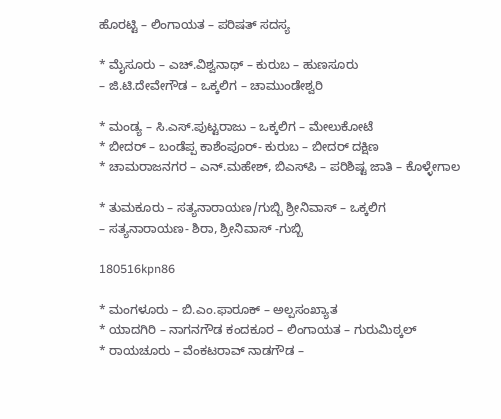ಹೊರಟ್ಟಿ – ಲಿಂಗಾಯತ – ಪರಿಷತ್ ಸದಸ್ಯ

* ಮೈಸೂರು – ಎಚ್.ವಿಶ್ವನಾಥ್ – ಕುರುಬ – ಹುಣಸೂರು
– ಜಿ.ಟಿ.ದೇವೇಗೌಡ – ಒಕ್ಕಲಿಗ – ಚಾಮುಂಡೇಶ್ವರಿ

* ಮಂಡ್ಯ – ಸಿ.ಎಸ್.ಪುಟ್ಟರಾಜು – ಒಕ್ಕಲಿಗ – ಮೇಲುಕೋಟೆ
* ಬೀದರ್ – ಬಂಡೆಪ್ಪ ಕಾಶೆಂಪೂರ್- ಕುರುಬ – ಬೀದರ್ ದಕ್ಷಿಣ
* ಚಾಮರಾಜನಗರ – ಎನ್.ಮಹೇಶ್, ಬಿಎಸ್‍ಪಿ – ಪರಿಶಿಷ್ಟ ಜಾತಿ – ಕೊಳ್ಳೇಗಾಲ

* ತುಮಕೂರು – ಸತ್ಯನಾರಾಯಣ/ಗುಬ್ಬಿ ಶ್ರೀನಿವಾಸ್ – ಒಕ್ಕಲಿಗ
– ಸತ್ಯನಾರಾಯಣ- ಶಿರಾ, ಶ್ರೀನಿವಾಸ್ -ಗುಬ್ಬಿ

180516kpn86

* ಮಂಗಳೂರು – ಬಿ.ಎಂ.ಫಾರೂಕ್ – ಅಲ್ಪಸಂಖ್ಯಾತ
* ಯಾದಗಿರಿ – ನಾಗನಗೌಡ ಕಂದಕೂರ – ಲಿಂಗಾಯತ – ಗುರುಮಿಠ್ಕಲ್
* ರಾಯಚೂರು – ವೆಂಕಟರಾವ್ ನಾಡಗೌಡ –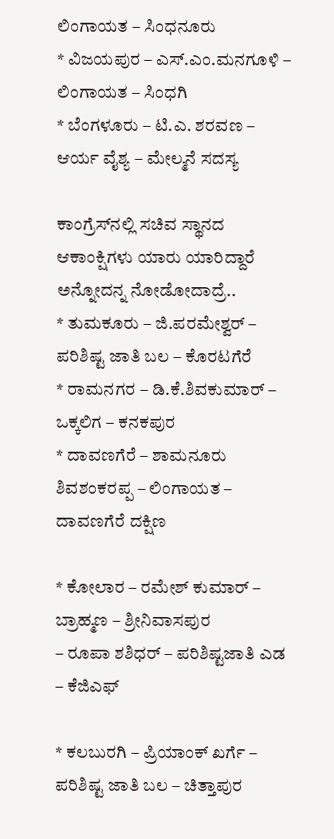ಲಿಂಗಾಯತ – ಸಿಂಧನೂರು
* ವಿಜಯಪುರ – ಎಸ್.ಎಂ.ಮನಗೂಳಿ – ಲಿಂಗಾಯತ – ಸಿಂಧಗಿ
* ಬೆಂಗಳೂರು – ಟಿ.ಎ. ಶರವಣ – ಆರ್ಯ ವೈಶ್ಯ – ಮೇಲ್ಮನೆ ಸದಸ್ಯ

ಕಾಂಗ್ರೆಸ್‍ನಲ್ಲಿ ಸಚಿವ ಸ್ಥಾನದ ಆಕಾಂಕ್ಷಿಗಳು ಯಾರು ಯಾರಿದ್ದಾರೆ ಅನ್ನೋದನ್ನ ನೋಡೋದಾದ್ರೆ..
* ತುಮಕೂರು – ಜಿ.ಪರಮೇಶ್ವರ್ – ಪರಿಶಿಷ್ಟ ಜಾತಿ ಬಲ – ಕೊರಟಗೆರೆ
* ರಾಮನಗರ – ಡಿ.ಕೆ.ಶಿವಕುಮಾರ್ – ಒಕ್ಕಲಿಗ – ಕನಕಪುರ
* ದಾವಣಗೆರೆ – ಶಾಮನೂರು ಶಿವಶಂಕರಪ್ಪ – ಲಿಂಗಾಯತ – ದಾವಣಗೆರೆ ದಕ್ಷಿಣ

* ಕೋಲಾರ – ರಮೇಶ್ ಕುಮಾರ್ – ಬ್ರಾಹ್ಮಣ – ಶ್ರೀನಿವಾಸಪುರ
– ರೂಪಾ ಶಶಿಧರ್ – ಪರಿಶಿಷ್ಟಜಾತಿ ಎಡ – ಕೆಜಿಎಫ್

* ಕಲಬುರಗಿ – ಪ್ರಿಯಾಂಕ್ ಖರ್ಗೆ – ಪರಿಶಿಷ್ಟ ಜಾತಿ ಬಲ – ಚಿತ್ತಾಪುರ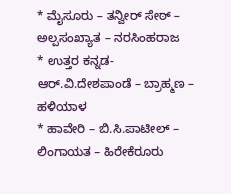* ಮೈಸೂರು – ತನ್ವೀರ್ ಸೇಠ್ – ಅಲ್ಪಸಂಖ್ಯಾತ – ನರಸಿಂಹರಾಜ
* ಉತ್ತರ ಕನ್ನಡ- ಆರ್.ವಿ.ದೇಶಪಾಂಡೆ – ಬ್ರಾಹ್ಮಣ – ಹಳಿಯಾಳ
* ಹಾವೇರಿ – ಬಿ.ಸಿ.ಪಾಟೀಲ್ – ಲಿಂಗಾಯತ – ಹಿರೇಕೆರೂರು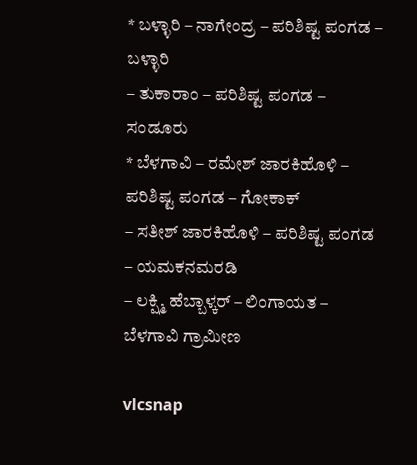* ಬಳ್ಳಾರಿ – ನಾಗೇಂದ್ರ – ಪರಿಶಿಷ್ಟ ಪಂಗಡ – ಬಳ್ಳಾರಿ
– ತುಕಾರಾಂ – ಪರಿಶಿಷ್ಟ ಪಂಗಡ – ಸಂಡೂರು
* ಬೆಳಗಾವಿ – ರಮೇಶ್ ಜಾರಕಿಹೊಳಿ – ಪರಿಶಿಷ್ಟ ಪಂಗಡ – ಗೋಕಾಕ್
– ಸತೀಶ್ ಜಾರಕಿಹೊಳಿ – ಪರಿಶಿಷ್ಟ ಪಂಗಡ – ಯಮಕನಮರಡಿ
– ಲಕ್ಷ್ಮಿ ಹೆಬ್ಬಾಳ್ಕರ್ – ಲಿಂಗಾಯತ – ಬೆಳಗಾವಿ ಗ್ರಾಮೀಣ

vlcsnap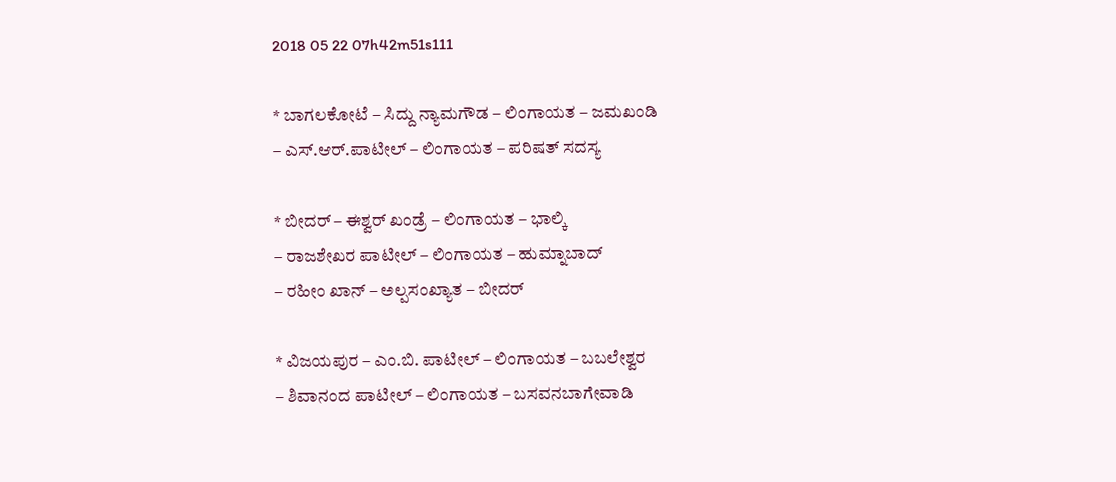2018 05 22 07h42m51s111

* ಬಾಗಲಕೋಟೆ – ಸಿದ್ದು ನ್ಯಾಮಗೌಡ – ಲಿಂಗಾಯತ – ಜಮಖಂಡಿ
– ಎಸ್.ಆರ್.ಪಾಟೀಲ್ – ಲಿಂಗಾಯತ – ಪರಿಷತ್ ಸದಸ್ಯ

* ಬೀದರ್ – ಈಶ್ವರ್ ಖಂಡ್ರೆ – ಲಿಂಗಾಯತ – ಭಾಲ್ಕಿ
– ರಾಜಶೇಖರ ಪಾಟೀಲ್ – ಲಿಂಗಾಯತ – ಹುಮ್ನಾಬಾದ್
– ರಹೀಂ ಖಾನ್ – ಅಲ್ಪಸಂಖ್ಯಾತ – ಬೀದರ್

* ವಿಜಯಪುರ – ಎಂ.ಬಿ. ಪಾಟೀಲ್ – ಲಿಂಗಾಯತ – ಬಬಲೇಶ್ವರ
– ಶಿವಾನಂದ ಪಾಟೀಲ್ – ಲಿಂಗಾಯತ – ಬಸವನಬಾಗೇವಾಡಿ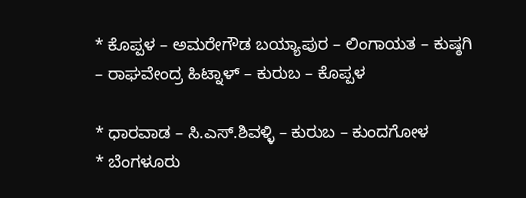* ಕೊಪ್ಪಳ – ಅಮರೇಗೌಡ ಬಯ್ಯಾಪುರ – ಲಿಂಗಾಯತ – ಕುಷ್ಠಗಿ
– ರಾಘವೇಂದ್ರ ಹಿಟ್ನಾಳ್ – ಕುರುಬ – ಕೊಪ್ಪಳ

* ಧಾರವಾಡ – ಸಿ.ಎಸ್.ಶಿವಳ್ಳಿ – ಕುರುಬ – ಕುಂದಗೋಳ
* ಬೆಂಗಳೂರು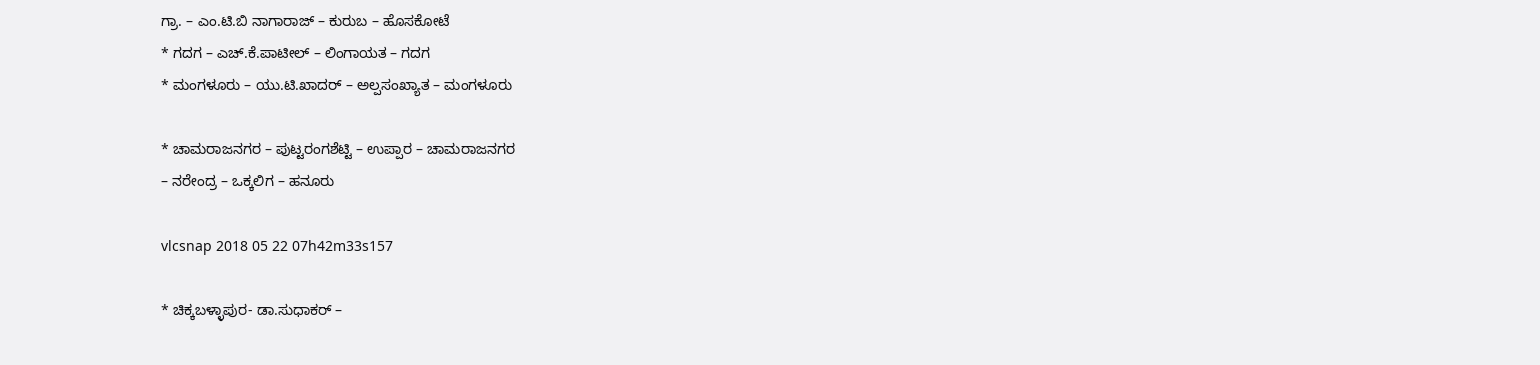ಗ್ರಾ. – ಎಂ.ಟಿ.ಬಿ ನಾಗಾರಾಜ್ – ಕುರುಬ – ಹೊಸಕೋಟೆ
* ಗದಗ – ಎಚ್.ಕೆ.ಪಾಟೀಲ್ – ಲಿಂಗಾಯತ – ಗದಗ
* ಮಂಗಳೂರು – ಯು.ಟಿ.ಖಾದರ್ – ಅಲ್ಪಸಂಖ್ಯಾತ – ಮಂಗಳೂರು

* ಚಾಮರಾಜನಗರ – ಪುಟ್ಟರಂಗಶೆಟ್ಟಿ – ಉಪ್ಪಾರ – ಚಾಮರಾಜನಗರ
– ನರೇಂದ್ರ – ಒಕ್ಕಲಿಗ – ಹನೂರು

vlcsnap 2018 05 22 07h42m33s157

* ಚಿಕ್ಕಬಳ್ಳಾಪುರ- ಡಾ.ಸುಧಾಕರ್ –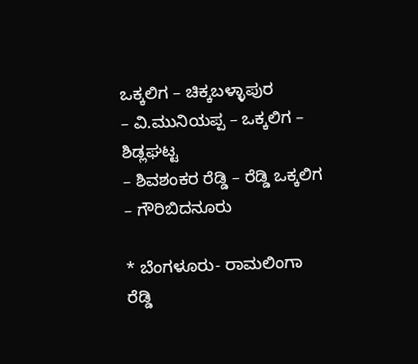ಒಕ್ಕಲಿಗ – ಚಿಕ್ಕಬಳ್ಳಾಪುರ
– ವಿ.ಮುನಿಯಪ್ಪ – ಒಕ್ಕಲಿಗ – ಶಿಡ್ಲಘಟ್ಟ
– ಶಿವಶಂಕರ ರೆಡ್ಡಿ – ರೆಡ್ಡಿ ಒಕ್ಕಲಿಗ – ಗೌರಿಬಿದನೂರು

* ಬೆಂಗಳೂರು- ರಾಮಲಿಂಗಾ ರೆಡ್ಡಿ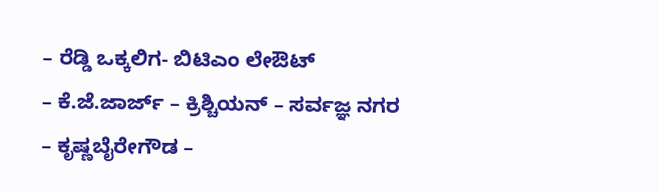– ರೆಡ್ಡಿ ಒಕ್ಕಲಿಗ- ಬಿಟಿಎಂ ಲೇಔಟ್
– ಕೆ.ಜೆ.ಜಾರ್ಜ್ – ಕ್ರಿಶ್ಚಿಯನ್ – ಸರ್ವಜ್ಞ ನಗರ
– ಕೃಷ್ಣಬೈರೇಗೌಡ –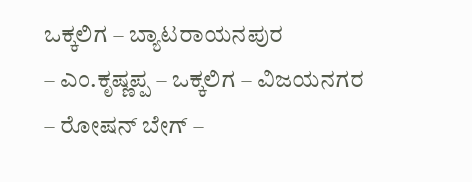ಒಕ್ಕಲಿಗ – ಬ್ಯಾಟರಾಯನಪುರ
– ಎಂ.ಕೃಷ್ಣಪ್ಪ – ಒಕ್ಕಲಿಗ – ವಿಜಯನಗರ
– ರೋಷನ್ ಬೇಗ್ –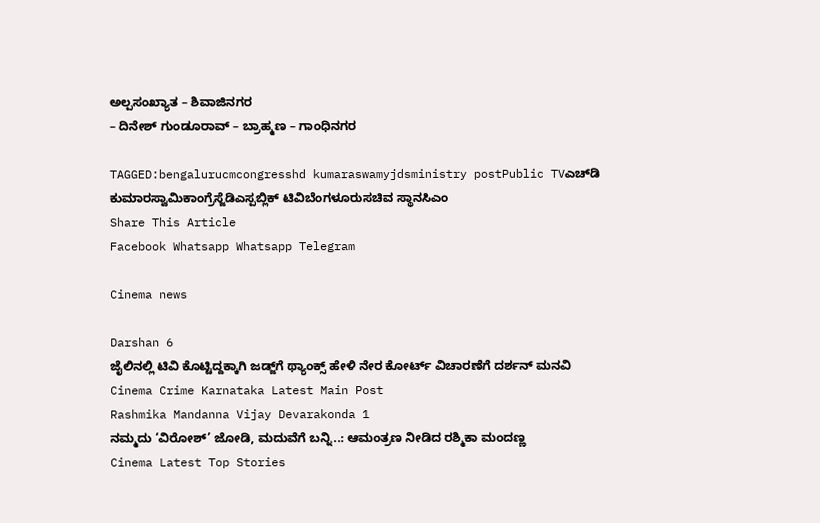ಅಲ್ಪಸಂಖ್ಯಾತ – ಶಿವಾಜಿನಗರ
– ದಿನೇಶ್ ಗುಂಡೂರಾವ್ – ಬ್ರಾಹ್ಮಣ – ಗಾಂಧಿನಗರ

TAGGED:bengalurucmcongresshd kumaraswamyjdsministry postPublic TVಎಚ್‍ಡಿ ಕುಮಾರಸ್ವಾಮಿಕಾಂಗ್ರೆಸ್ಜೆಡಿಎಸ್ಪಬ್ಲಿಕ್ ಟಿವಿಬೆಂಗಳೂರುಸಚಿವ ಸ್ಥಾನಸಿಎಂ
Share This Article
Facebook Whatsapp Whatsapp Telegram

Cinema news

Darshan 6
ಜೈಲಿನಲ್ಲಿ ಟಿವಿ ಕೊಟ್ಟಿದ್ದಕ್ಕಾಗಿ ಜಡ್ಜ್‌ಗೆ ಥ್ಯಾಂಕ್ಸ್‌ ಹೇಳಿ ನೇರ ಕೋರ್ಟ್ ವಿಚಾರಣೆಗೆ ದರ್ಶನ್‌ ಮನವಿ
Cinema Crime Karnataka Latest Main Post
Rashmika Mandanna Vijay Devarakonda 1
ನಮ್ಮದು ‘ವಿರೋಶ್‌’ ಜೋಡಿ, ಮದುವೆಗೆ ಬನ್ನಿ..: ಆಮಂತ್ರಣ ನೀಡಿದ ರಶ್ಮಿಕಾ ಮಂದಣ್ಣ
Cinema Latest Top Stories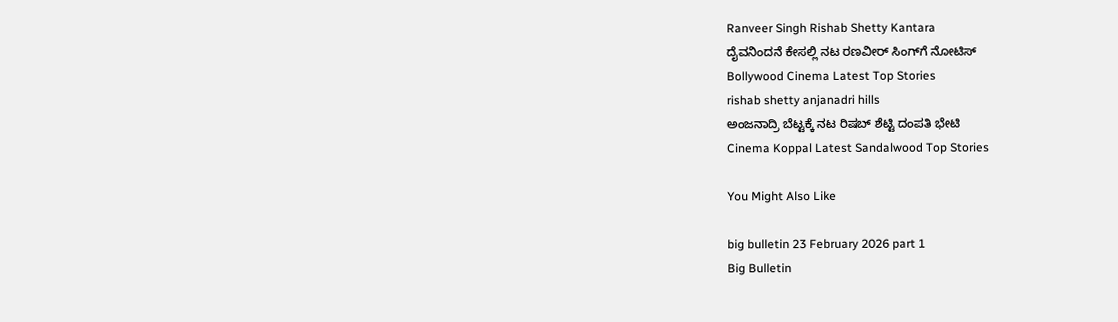Ranveer Singh Rishab Shetty Kantara
ದೈವನಿಂದನೆ ಕೇಸಲ್ಲಿ ನಟ ರಣವೀರ್ ಸಿಂಗ್‌ಗೆ ನೋಟಿಸ್
Bollywood Cinema Latest Top Stories
rishab shetty anjanadri hills
ಅಂಜನಾದ್ರಿ ಬೆಟ್ಟಕ್ಕೆ ನಟ ರಿಷಬ್‌ ಶೆಟ್ಟಿ ದಂಪತಿ ಭೇಟಿ‌
Cinema Koppal Latest Sandalwood Top Stories

You Might Also Like

big bulletin 23 February 2026 part 1
Big Bulletin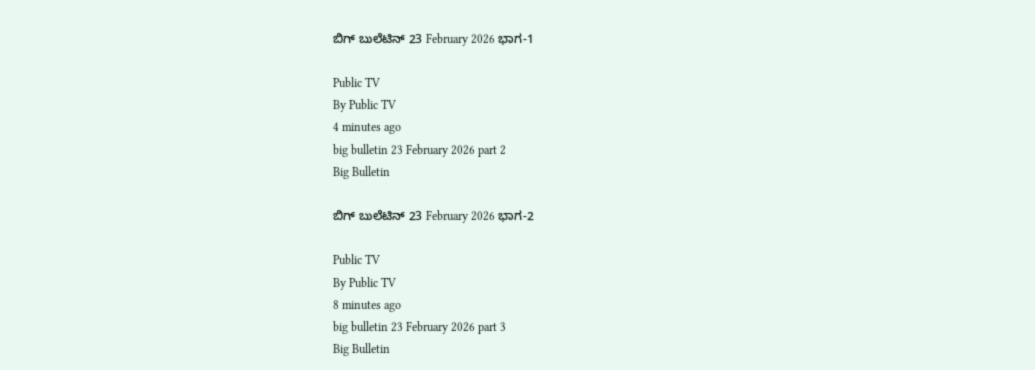ಬಿಗ್‌ ಬುಲೆಟಿನ್‌ 23 February 2026 ಭಾಗ-1

Public TV
By Public TV
4 minutes ago
big bulletin 23 February 2026 part 2
Big Bulletin

ಬಿಗ್‌ ಬುಲೆಟಿನ್‌ 23 February 2026 ಭಾಗ-2

Public TV
By Public TV
8 minutes ago
big bulletin 23 February 2026 part 3
Big Bulletin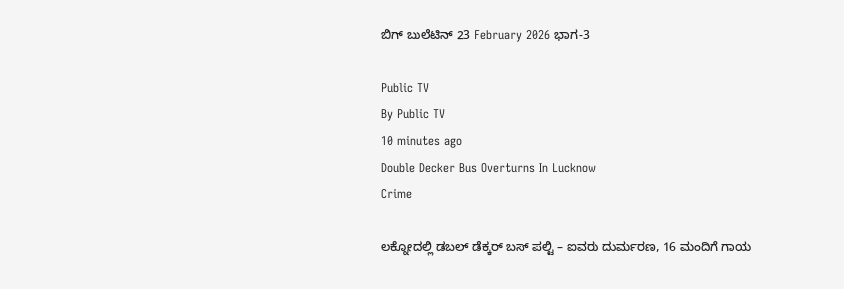ಬಿಗ್‌ ಬುಲೆಟಿನ್‌ 23 February 2026 ಭಾಗ-3

Public TV
By Public TV
10 minutes ago
Double Decker Bus Overturns In Lucknow
Crime

ಲಕ್ನೋದಲ್ಲಿ ಡಬಲ್ ಡೆಕ್ಕರ್ ಬಸ್ ಪಲ್ಟಿ – ಐವರು ದುರ್ಮರಣ, 16 ಮಂದಿಗೆ ಗಾಯ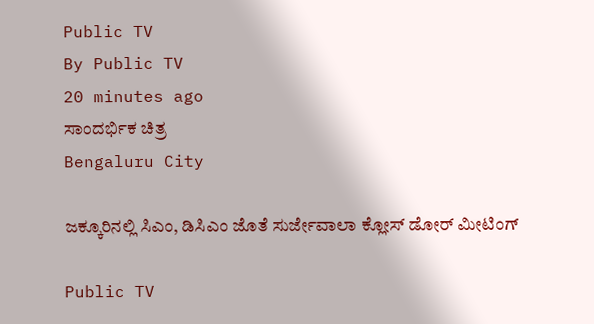Public TV
By Public TV
20 minutes ago
ಸಾಂದರ್ಭಿಕ ಚಿತ್ರ
Bengaluru City

ಜಕ್ಕೂರಿನಲ್ಲಿ ಸಿಎಂ, ಡಿಸಿಎಂ ಜೊತೆ ಸುರ್ಜೇವಾಲಾ ಕ್ಲೋಸ್‌ ಡೋರ್‌ ಮೀಟಿಂಗ್‌

Public TV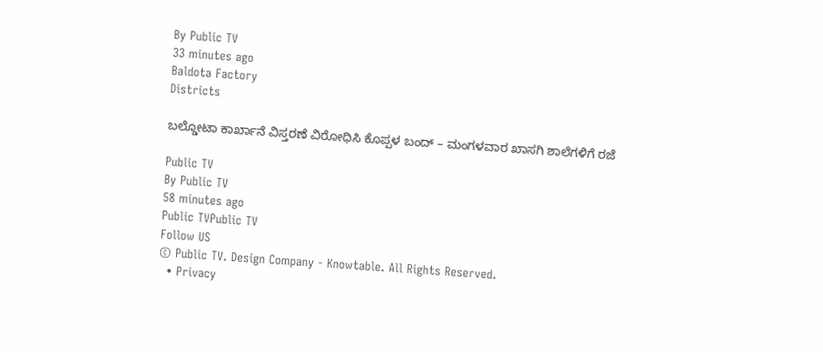By Public TV
33 minutes ago
Baldota Factory
Districts

ಬಲ್ಡೋಟಾ ಕಾರ್ಖಾನೆ ವಿಸ್ತರಣೆ ವಿರೋಧಿಸಿ ಕೊಪ್ಪಳ ಬಂದ್ – ಮಂಗಳವಾರ ಖಾಸಗಿ ಶಾಲೆಗಳಿಗೆ ರಜೆ

Public TV
By Public TV
58 minutes ago
Public TVPublic TV
Follow US
© Public TV. Design Company - Knowtable. All Rights Reserved.
  • Privacy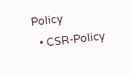Policy
  • CSR-Policy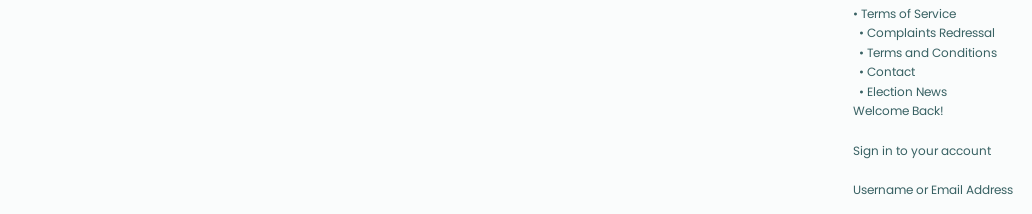• Terms of Service
  • Complaints Redressal
  • Terms and Conditions
  • Contact
  • Election News
Welcome Back!

Sign in to your account

Username or Email Address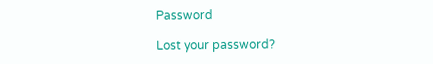Password

Lost your password?